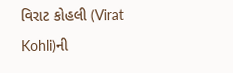વિરાટ કોહલી (Virat Kohli)ની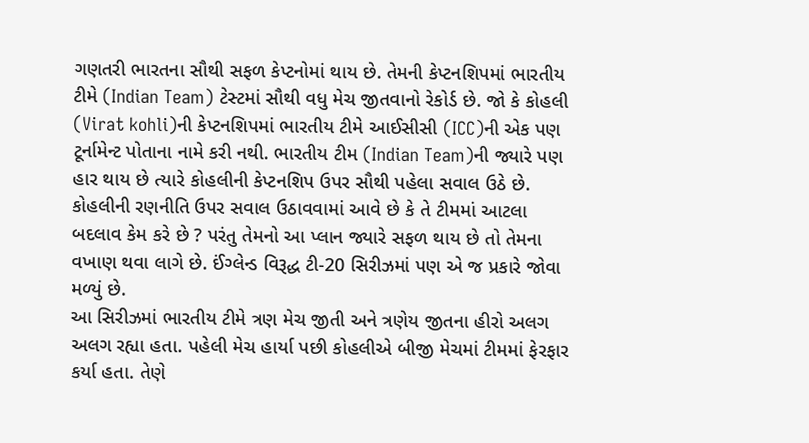ગણતરી ભારતના સૌથી સફળ કેપ્ટનોમાં થાય છે. તેમની કેપ્ટનશિપમાં ભારતીય ટીમે (Indian Team) ટેસ્ટમાં સૌથી વધુ મેચ જીતવાનો રેકોર્ડ છે. જો કે કોહલી (Virat kohli)ની કેપ્ટનશિપમાં ભારતીય ટીમે આઈસીસી (ICC)ની એક પણ ટૂર્નામેન્ટ પોતાના નામે કરી નથી. ભારતીય ટીમ (Indian Team)ની જ્યારે પણ હાર થાય છે ત્યારે કોહલીની કેપ્ટનશિપ ઉપર સૌથી પહેલા સવાલ ઉઠે છે. કોહલીની રણનીતિ ઉપર સવાલ ઉઠાવવામાં આવે છે કે તે ટીમમાં આટલા બદલાવ કેમ કરે છે ? પરંતુ તેમનો આ પ્લાન જ્યારે સફળ થાય છે તો તેમના વખાણ થવા લાગે છે. ઈંગ્લેન્ડ વિરૂદ્ધ ટી-20 સિરીઝમાં પણ એ જ પ્રકારે જોવા મળ્યું છે.
આ સિરીઝમાં ભારતીય ટીમે ત્રણ મેચ જીતી અને ત્રણેય જીતના હીરો અલગ અલગ રહ્યા હતા. પહેલી મેચ હાર્યા પછી કોહલીએ બીજી મેચમાં ટીમમાં ફેરફાર કર્યા હતા. તેણે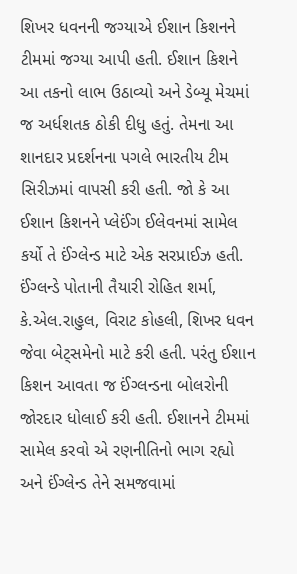શિખર ધવનની જગ્યાએ ઈશાન કિશનને ટીમમાં જગ્યા આપી હતી. ઈશાન કિશને આ તકનો લાભ ઉઠાવ્યો અને ડેબ્યૂ મેચમાં જ અર્ધશતક ઠોકી દીધુ હતું. તેમના આ શાનદાર પ્રદર્શનના પગલે ભારતીય ટીમ સિરીઝમાં વાપસી કરી હતી. જો કે આ ઈશાન કિશનને પ્લેઈંગ ઈલેવનમાં સામેલ કર્યો તે ઈંગ્લેન્ડ માટે એક સરપ્રાઈઝ હતી. ઈંગ્લન્ડે પોતાની તૈયારી રોહિત શર્મા, કે.એલ.રાહુલ, વિરાટ કોહલી, શિખર ધવન જેવા બેટ્સમેનો માટે કરી હતી. પરંતુ ઈશાન કિશન આવતા જ ઈંગ્લન્ડના બોલરોની જોરદાર ધોલાઈ કરી હતી. ઈશાનને ટીમમાં સામેલ કરવો એ રણનીતિનો ભાગ રહ્યો અને ઈંગ્લેન્ડ તેને સમજવામાં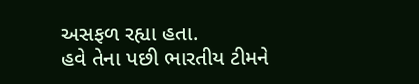અસફળ રહ્યા હતા.
હવે તેના પછી ભારતીય ટીમને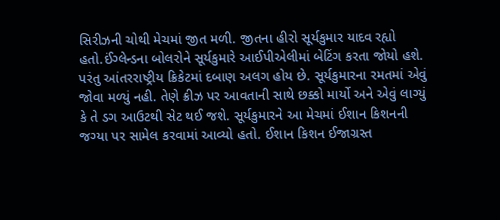સિરીઝની ચોથી મેચમાં જીત મળી. જીતના હીરો સૂર્યકુમાર યાદવ રહ્યો હતો.ઈંગ્લેન્ડના બોલરોને સૂર્યકુમારે આઈપીએલીમાં બેટિંગ કરતા જોયો હશે. પરંતુ આંતરરાષ્ટ્રીય ક્રિકેટમાં દબાણ અલગ હોય છે. સૂર્યકુમારના રમતમાં એવું જોવા મળ્યું નહી. તેણે ક્રીઝ પર આવતાની સાથે છક્કો માર્યો અને એવું લાગ્યું કે તે ડગ આઉટથી સેટ થઈ જશે. સૂર્યકુમારને આ મેચમાં ઈશાન કિશનની જગ્યા પર સામેલ કરવામાં આવ્યો હતો. ઈશાન કિશન ઈજાગ્રસ્ત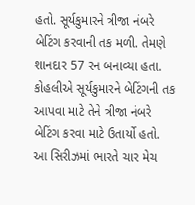હતો. સૂર્યકુમારને ત્રીજા નંબરે બેટિંગ કરવાની તક મળી. તેમણે શાનદાર 57 રન બનાવ્યા હતા. કોહલીએ સૂર્યકુમારને બેટિંગની તક આપવા માટે તેને ત્રીજા નંબરે બેટિંગ કરવા માટે ઉતાર્યો હતો.
આ સિરીઝમાં ભારતે ચાર મેચ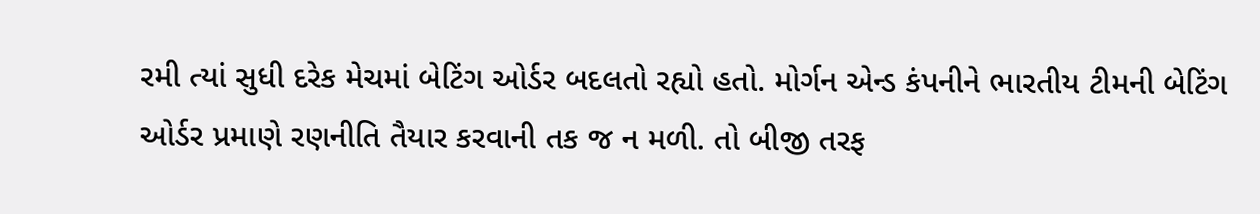રમી ત્યાં સુધી દરેક મેચમાં બેટિંગ ઓર્ડર બદલતો રહ્યો હતો. મોર્ગન એન્ડ કંપનીને ભારતીય ટીમની બેટિંગ ઓર્ડર પ્રમાણે રણનીતિ તૈયાર કરવાની તક જ ન મળી. તો બીજી તરફ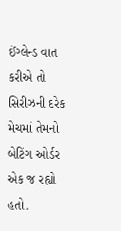ઈંગ્લેન્ડ વાત કરીએ તો સિરીઝની દરેક મેચમાં તેમનો બેટિંગ ઓર્ડર એક જ રહ્યો હતો.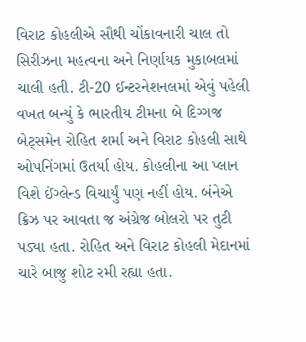વિરાટ કોહલીએ સૌથી ચોંકાવનારી ચાલ તો સિરીઝના મહત્વના અને નિર્ણાયક મુકાબલમાં ચાલી હતી. ટી-20 ઈન્ટરનેશનલમાં એવું પહેલી વખત બન્યું કે ભારતીય ટીમના બે દિગ્ગજ બેટ્સમેન રોહિત શર્મા અને વિરાટ કોહલી સાથે ઓપનિંગમાં ઉતર્યા હોય. કોહલીના આ પ્લાન વિશે ઈંગ્લેન્ડ વિચાર્યું પણ નહીં હોય. બંનેએ ક્રિઝ પર આવતા જ અંગ્રેજ બોલરો પર તુટી પડ્યા હતા. રોહિત અને વિરાટ કોહલી મેદાનમાં ચારે બાજુ શોટ રમી રહ્યા હતા.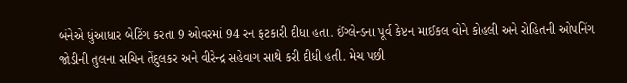બંનેએ ધુંઆધાર બેટિંગ કરતા 9 ઓવરમાં 94 રન ફટકારી દીધા હતા. ઈંગ્લેન્ડના પૂર્વ કેપ્ટન માઈકલ વોને કોહલી અને રોહિતની ઓપનિંગ જોડીની તુલના સચિન તેંદુલકર અને વીરેન્દ્ર સહેવાગ સાથે કરી દીધી હતી. મેચ પછી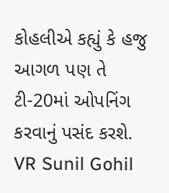કોહલીએ કહ્યું કે હજુ આગળ પણ તે ટી-20માં ઓપનિંગ કરવાનું પસંદ કરશે.
VR Sunil Gohil